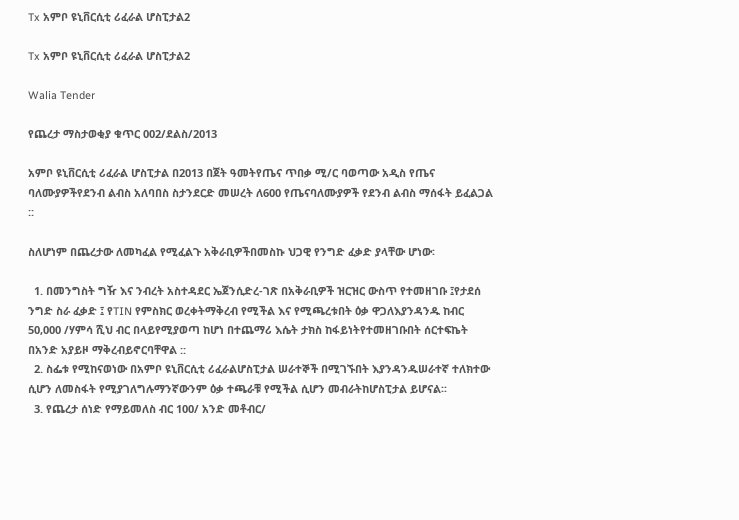Tx አምቦ ዩኒቨርሲቲ ሪፈራል ሆስፒታል2

Tx አምቦ ዩኒቨርሲቲ ሪፈራል ሆስፒታል2

Walia Tender

የጨረታ ማስታወቂያ ቁጥር 002/ደልስ/2013

አምቦ ዩኒቨርሲቲ ሪፈራል ሆስፒታል በ2013 በጀት ዓመትየጤና ጥበቃ ሚ/ር ባወጣው አዲስ የጤና ባለሙያዎችየደንብ ልብስ አለባበስ ስታንደርድ መሠረት ለ600 የጤናባለሙያዎች የደንብ ልብስ ማሰፋት ይፈልጋል ::

ስለሆነም በጨረታው ለመካፈል የሚፈልጉ አቅራቢዎችበመስኩ ህጋዊ የንግድ ፈቃድ ያላቸው ሆነው፡

  1. በመንግስት ግዥ እና ንብረት አስተዳደር ኤጀንሲድረ-ገጽ በአቅራቢዎች ዝርዝር ውስጥ የተመዘገቡ ፤የታደሰ ንግድ ስራ ፈቃድ ፤ የTIN የምስክር ወረቀትማቅረብ የሚችል እና የሚጫረቱበት ዕቃ ዋጋለእያንዳንዱ ከብር 50,000 /ሃምሳ ሺህ ብር በላይየሚያወጣ ከሆነ በተጨማሪ እሴት ታክስ ከፋይነትየተመዘገቡበት ሰርተፍኬት በአንድ አያይዞ ማቅረብይኖርባቸዋል ::
  2. ስፌቱ የሚከናወነው በአምቦ ዩኒቨርሲቲ ሪፈራልሆስፒታል ሠራተኞች በሚገኙበት እያንዳንዱሠራተኛ ተለክተው ሲሆን ለመስፋት የሚያገለግሉማንኛውንም ዕቃ ተጫራቹ የሚችል ሲሆን መብራትከሆስፒታል ይሆናል፡፡
  3. የጨረታ ሰነድ የማይመለስ ብር 100/ አንድ መቶብር/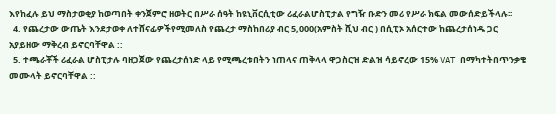እየከፈሉ ይህ ማስታወቂያ ከወጣበት ቀንጀምሮ ዘወትር በሥራ ሰዓት ከዩኒቨርሲቲው ሪፈራልሆስፒታል የግዥ ቡድን መሪ የሥራ ክፍል መውሰድይችላሉ፡፡
  4. የጨረታው ውጤት እንደታወቀ ለተሸናፊዎችየሚመለስ የጨረታ ማስከበሪያ ብር 5,000(አምስት ሺህ ብር ) በሲፒኦ አሰርተው ከጨረታሰነዱ ጋር አያይዘው ማቅረብ ይኖርባቸዋል ::
  5. ተጫራቾች ሪፈራል ሆስፒታሉ ባዘጋጀው የጨረታሰነድ ላይ የሚጫረቱበትን ነጠላና ጠቅላላ ዋጋስርዝ ድልዝ ሳይኖረው 15% VAT በማካተትበጥንቃቄ መሙላት ይኖርባቸዋል ::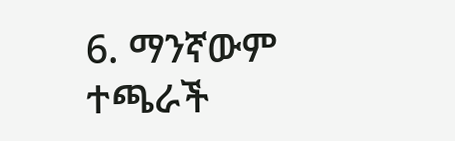6. ማንኛውም ተጫራች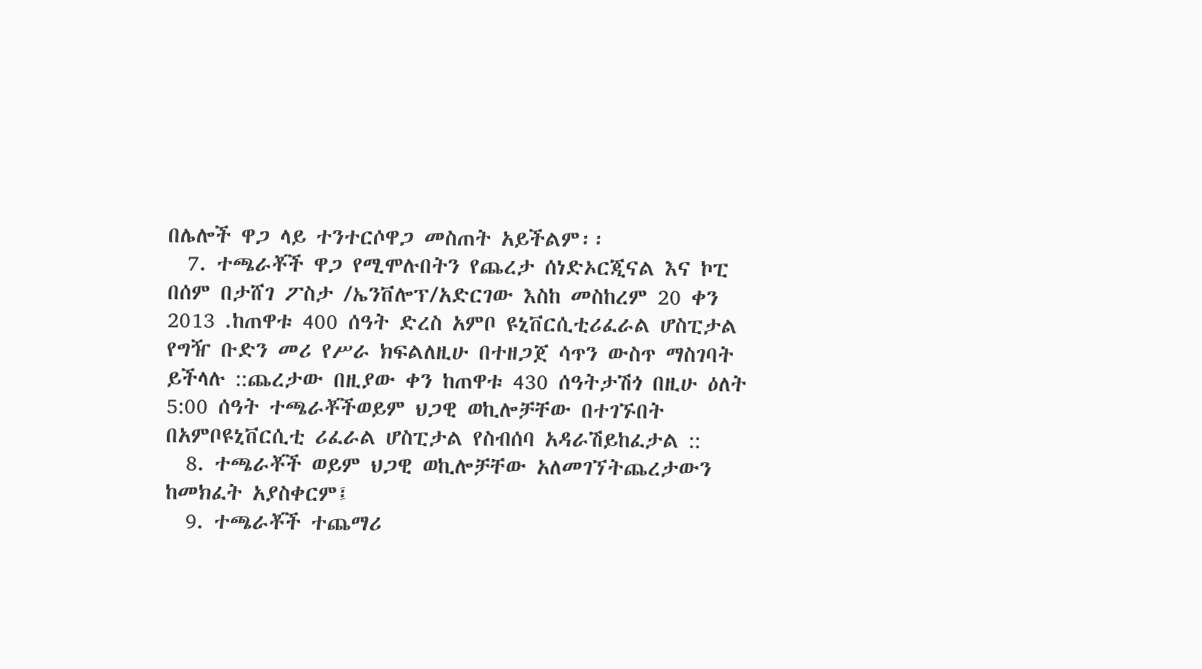በሌሎች ዋጋ ላይ ተንተርሶዋጋ መስጠት አይችልም፡፡
  7. ተጫራቾች ዋጋ የሚሞሉበትን የጨረታ ሰነድኦርጂናል እና ኮፒ በሰም በታሸገ ፖስታ /ኤንቨሎፕ/አድርገው እስከ መስከረም 20 ቀን 2013 .ከጠዋቱ 400 ሰዓት ድረስ አምቦ ዩኒቨርሲቲሪፈራል ሆስፒታል የግዥ ቡድን መሪ የሥራ ክፍልለዚሁ በተዘጋጀ ሳጥን ውስጥ ማስገባት ይችላሉ ::ጨረታው በዚያው ቀን ከጠዋቱ 430 ሰዓትታሽጎ በዚሁ ዕለት 5:00 ሰዓት ተጫራቾችወይም ህጋዊ ወኪሎቻቸው በተገኙበት በአምቦዩኒቨርሲቲ ሪፈራል ሆስፒታል የስብሰባ አዳራሽይከፈታል ::
  8. ተጫራቾች ወይም ህጋዊ ወኪሎቻቸው አለመገኘትጨረታውን ከመክፈት አያስቀርም፤
  9. ተጫራቾች ተጨማሪ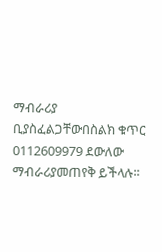ማብራሪያ ቢያስፈልጋቸውበስልክ ቁጥር 0112609979 ደውለው ማብራሪያመጠየቅ ይችላሉ፡፡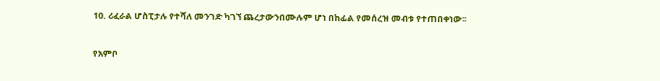10. ሪፈራል ሆስፒታሉ የተሻለ መንገድ ካገኘ ጨረታውንበሙሉም ሆነ በከፊል የመሰረዝ መብቱ የተጠበቀነው፡፡

የአምቦ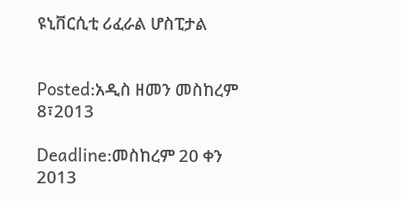ዩኒቨርሲቲ ሪፈራል ሆስፒታል


Posted:አዲስ ዘመን መስከረም 8፣2013

Deadline:መስከረም 20 ቀን 2013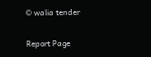© walia tender

Report Page